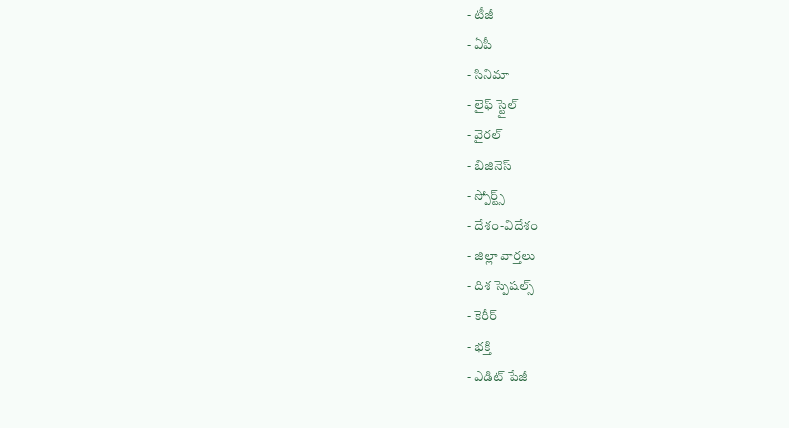- టీజీ
- ఏపీ
- సినిమా
- లైఫ్ స్టైల్
- వైరల్
- బిజినెస్
- స్పోర్ట్స్
- దేశం-విదేశం
- జిల్లా వార్తలు
- దిశ స్పెషల్స్
- కెరీర్
- భక్తి
- ఎడిట్ పేజీ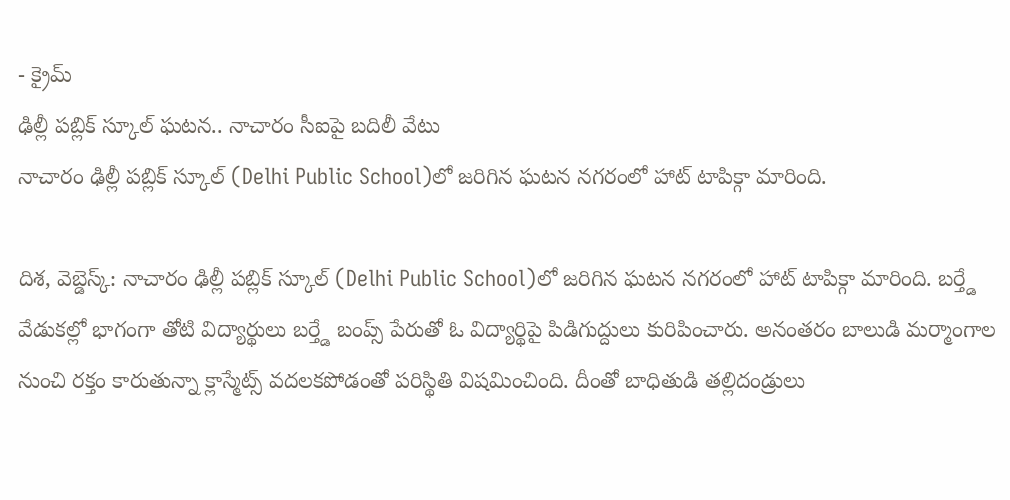- క్రైమ్
ఢిల్లీ పబ్లిక్ స్కూల్ ఘటన.. నాచారం సీఐపై బదిలీ వేటు
నాచారం ఢిల్లీ పబ్లిక్ స్కూల్ (Delhi Public School)లో జరిగిన ఘటన నగరంలో హాట్ టాపిక్గా మారింది.

దిశ, వెబ్డెస్క్: నాచారం ఢిల్లీ పబ్లిక్ స్కూల్ (Delhi Public School)లో జరిగిన ఘటన నగరంలో హాట్ టాపిక్గా మారింది. బర్త్డే వేడుకల్లో భాగంగా తోటి విద్యార్థులు బర్త్డే బంప్స్ పేరుతో ఓ విద్యార్థిపై పిడిగుద్దులు కురిపించారు. అనంతరం బాలుడి మర్మాంగాల నుంచి రక్తం కారుతున్నా క్లాస్మేట్స్ వదలకపోడంతో పరిస్థితి విషమించింది. దీంతో బాధితుడి తల్లిదండ్రులు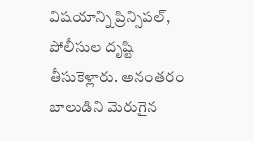విషయాన్ని ప్రిన్సిపల్, పోలీసుల దృష్టి తీసుకెళ్లారు. అనంతరం బాలుడిని మెరుగైన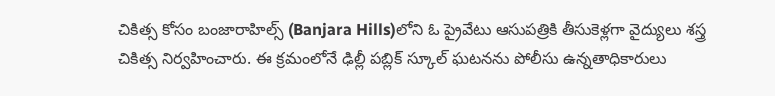చికిత్స కోసం బంజారాహిల్స్ (Banjara Hills)లోని ఓ ప్రైవేటు ఆసుపత్రికి తీసుకెళ్లగా వైద్యులు శస్త్ర చికిత్స నిర్వహించారు. ఈ క్రమంలోనే ఢిల్లీ పబ్లిక్ స్కూల్ ఘటనను పోలీసు ఉన్నతాధికారులు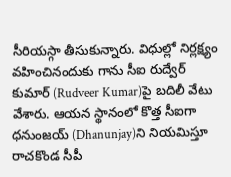సీరియస్గా తీసుకున్నారు. విధుల్లో నిర్లక్ష్యం వహించినందుకు గాను సీఐ రుద్వేర్ కుమార్ (Rudveer Kumar)పై బదిలీ వేటు వేశారు. ఆయన స్థానంలో కొత్త సీఐగా ధనుంజయ్ (Dhanunjay)ని నియమిస్తూ రాచకొండ సీపీ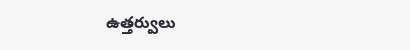ఉత్తర్వులు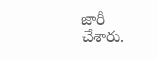జారీ చేశారు.